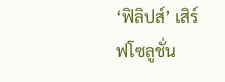‘ฟิลิปส์’ เสิร์ฟโซลูชั่น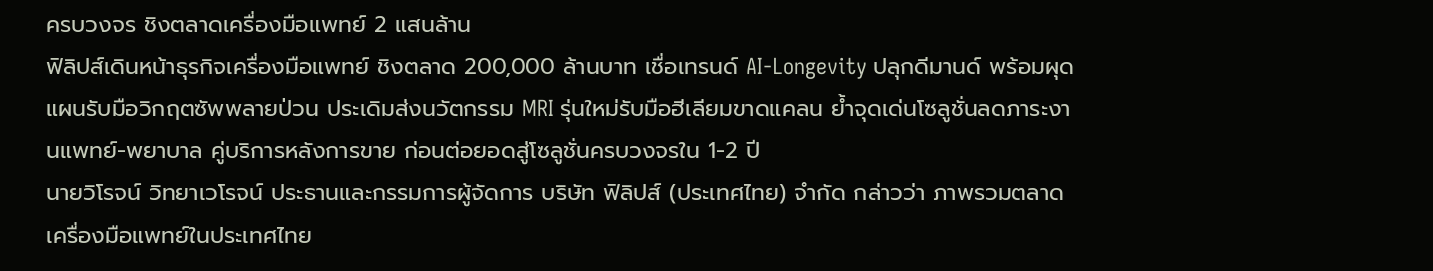ครบวงจร ชิงตลาดเครื่องมือแพทย์ 2 แสนล้าน
ฟิลิปส์เดินหน้าธุรกิจเครื่องมือแพทย์ ชิงตลาด 200,000 ล้านบาท เชื่อเทรนด์ AI-Longevity ปลุกดีมานด์ พร้อมผุดแผนรับมือวิกฤตซัพพลายป่วน ประเดิมส่งนวัตกรรม MRI รุ่นใหม่รับมือฮีเลียมขาดแคลน ย้ำจุดเด่นโซลูชั่นลดภาระงานแพทย์-พยาบาล คู่บริการหลังการขาย ก่อนต่อยอดสู่โซลูชั่นครบวงจรใน 1-2 ปี
นายวิโรจน์ วิทยาเวโรจน์ ประธานและกรรมการผู้จัดการ บริษัท ฟิลิปส์ (ประเทศไทย) จำกัด กล่าวว่า ภาพรวมตลาดเครื่องมือแพทย์ในประเทศไทย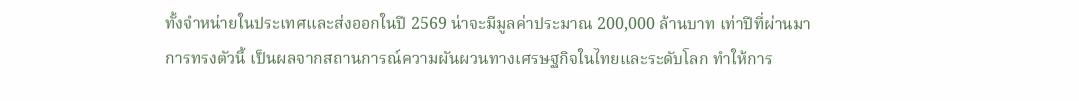ทั้งจำหน่ายในประเทศและส่งออกในปี 2569 น่าจะมีมูลค่าประมาณ 200,000 ล้านบาท เท่าปีที่ผ่านมา
การทรงตัวนี้ เป็นผลจากสถานการณ์ความผันผวนทางเศรษฐกิจในไทยและระดับโลก ทำให้การ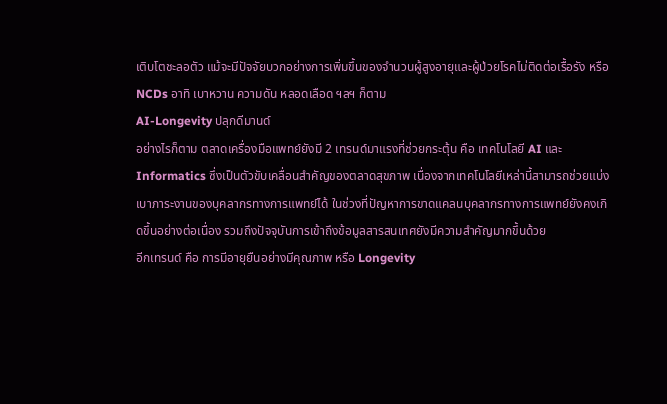เติบโตชะลอตัว แม้จะมีปัจจัยบวกอย่างการเพิ่มขึ้นของจำนวนผู้สูงอายุและผู้ป่วยโรคไม่ติดต่อเรื้อรัง หรือ NCDs อาทิ เบาหวาน ความดัน หลอดเลือด ฯลฯ ก็ตาม
AI-Longevity ปลุกดีมานด์
อย่างไรก็ตาม ตลาดเครื่องมือแพทย์ยังมี 2 เทรนด์มาแรงที่ช่วยกระตุ้น คือ เทคโนโลยี AI และ Informatics ซึ่งเป็นตัวขับเคลื่อนสำคัญของตลาดสุขภาพ เนื่องจากเทคโนโลยีเหล่านี้สามารถช่วยแบ่งเบาภาระงานของบุคลากรทางการแพทย์ได้ ในช่วงที่ปัญหาการขาดแคลนบุคลากรทางการแพทย์ยังคงเกิดขึ้นอย่างต่อเนื่อง รวมถึงปัจจุบันการเข้าถึงข้อมูลสารสนเทศยังมีความสำคัญมากขึ้นด้วย
อีกเทรนด์ คือ การมีอายุยืนอย่างมีคุณภาพ หรือ Longevity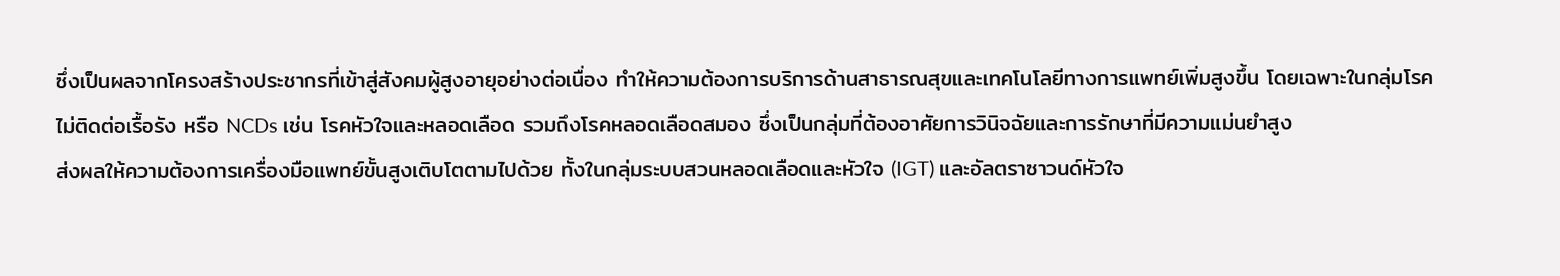ซึ่งเป็นผลจากโครงสร้างประชากรที่เข้าสู่สังคมผู้สูงอายุอย่างต่อเนื่อง ทำให้ความต้องการบริการด้านสาธารณสุขและเทคโนโลยีทางการแพทย์เพิ่มสูงขึ้น โดยเฉพาะในกลุ่มโรคไม่ติดต่อเรื้อรัง หรือ NCDs เช่น โรคหัวใจและหลอดเลือด รวมถึงโรคหลอดเลือดสมอง ซึ่งเป็นกลุ่มที่ต้องอาศัยการวินิจฉัยและการรักษาที่มีความแม่นยำสูง
ส่งผลให้ความต้องการเครื่องมือแพทย์ขั้นสูงเติบโตตามไปด้วย ทั้งในกลุ่มระบบสวนหลอดเลือดและหัวใจ (IGT) และอัลตราซาวนด์หัวใจ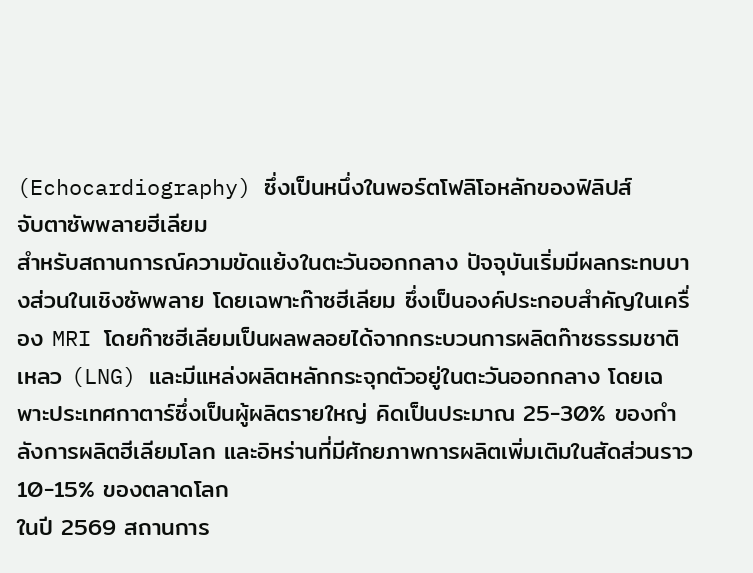(Echocardiography) ซึ่งเป็นหนึ่งในพอร์ตโฟลิโอหลักของฟิลิปส์
จับตาซัพพลายฮีเลียม
สำหรับสถานการณ์ความขัดแย้งในตะวันออกกลาง ปัจจุบันเริ่มมีผลกระทบบางส่วนในเชิงซัพพลาย โดยเฉพาะก๊าซฮีเลียม ซึ่งเป็นองค์ประกอบสำคัญในเครื่อง MRI โดยก๊าซฮีเลียมเป็นผลพลอยได้จากกระบวนการผลิตก๊าซธรรมชาติเหลว (LNG) และมีแหล่งผลิตหลักกระจุกตัวอยู่ในตะวันออกกลาง โดยเฉพาะประเทศกาตาร์ซึ่งเป็นผู้ผลิตรายใหญ่ คิดเป็นประมาณ 25-30% ของกำลังการผลิตฮีเลียมโลก และอิหร่านที่มีศักยภาพการผลิตเพิ่มเติมในสัดส่วนราว 10-15% ของตลาดโลก
ในปี 2569 สถานการ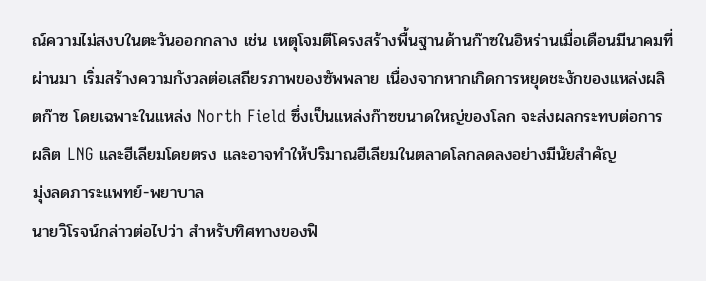ณ์ความไม่สงบในตะวันออกกลาง เช่น เหตุโจมตีโครงสร้างพื้นฐานด้านก๊าซในอิหร่านเมื่อเดือนมีนาคมที่ผ่านมา เริ่มสร้างความกังวลต่อเสถียรภาพของซัพพลาย เนื่องจากหากเกิดการหยุดชะงักของแหล่งผลิตก๊าซ โดยเฉพาะในแหล่ง North Field ซึ่งเป็นแหล่งก๊าซขนาดใหญ่ของโลก จะส่งผลกระทบต่อการผลิต LNG และฮีเลียมโดยตรง และอาจทำให้ปริมาณฮีเลียมในตลาดโลกลดลงอย่างมีนัยสำคัญ
มุ่งลดภาระแพทย์-พยาบาล
นายวิโรจน์กล่าวต่อไปว่า สำหรับทิศทางของฟิ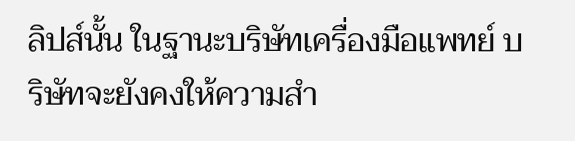ลิปส์นั้น ในฐานะบริษัทเครื่องมือแพทย์ บริษัทจะยังคงให้ความสำ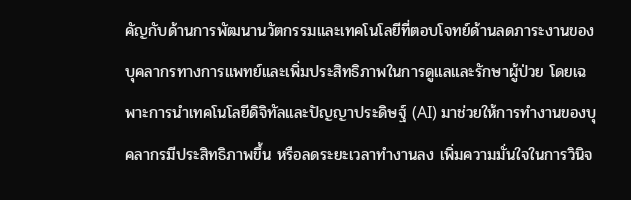คัญกับด้านการพัฒนานวัตกรรมและเทคโนโลยีที่ตอบโจทย์ด้านลดภาระงานของบุคลากรทางการแพทย์และเพิ่มประสิทธิภาพในการดูแลและรักษาผู้ป่วย โดยเฉพาะการนำเทคโนโลยีดิจิทัลและปัญญาประดิษฐ์ (AI) มาช่วยให้การทำงานของบุคลากรมีประสิทธิภาพขึ้น หรือลดระยะเวลาทำงานลง เพิ่มความมั่นใจในการวินิจ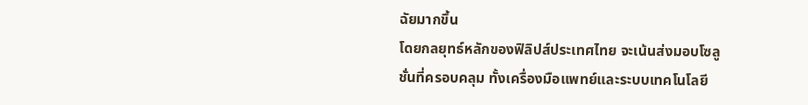ฉัยมากขึ้น
โดยกลยุทธ์หลักของฟิลิปส์ประเทศไทย จะเน้นส่งมอบโซลูชั่นที่ครอบคลุม ทั้งเครื่องมือแพทย์และระบบเทคโนโลยี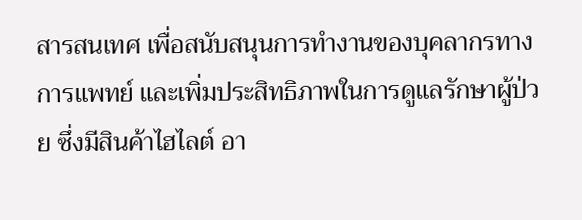สารสนเทศ เพื่อสนับสนุนการทำงานของบุคลากรทางการแพทย์ และเพิ่มประสิทธิภาพในการดูแลรักษาผู้ป่วย ซึ่งมีสินค้าไฮไลต์ อา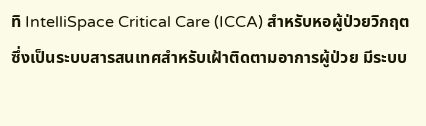ทิ IntelliSpace Critical Care (ICCA) สำหรับหอผู้ป่วยวิกฤต ซึ่งเป็นระบบสารสนเทศสำหรับเฝ้าติดตามอาการผู้ป่วย มีระบบ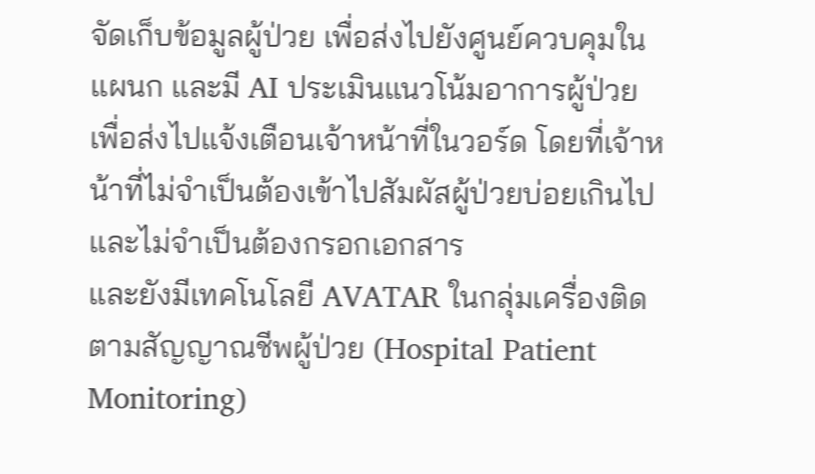จัดเก็บข้อมูลผู้ป่วย เพื่อส่งไปยังศูนย์ควบคุมในแผนก และมี AI ประเมินแนวโน้มอาการผู้ป่วย เพื่อส่งไปแจ้งเตือนเจ้าหน้าที่ในวอร์ด โดยที่เจ้าหน้าที่ไม่จำเป็นต้องเข้าไปสัมผัสผู้ป่วยบ่อยเกินไป และไม่จำเป็นต้องกรอกเอกสาร
และยังมีเทคโนโลยี AVATAR ในกลุ่มเครื่องติดตามสัญญาณชีพผู้ป่วย (Hospital Patient Monitoring)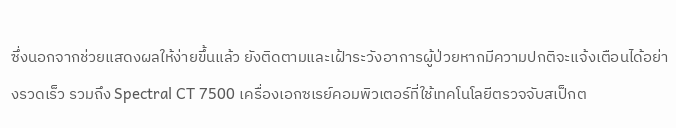ซึ่งนอกจากช่วยแสดงผลให้ง่ายขึ้นแล้ว ยังติดตามและเฝ้าระวังอาการผู้ป่วยหากมีความปกติจะแจ้งเตือนได้อย่างรวดเร็ว รวมถึง Spectral CT 7500 เครื่องเอกซเรย์คอมพิวเตอร์ที่ใช้เทคโนโลยีตรวจจับสเป็กต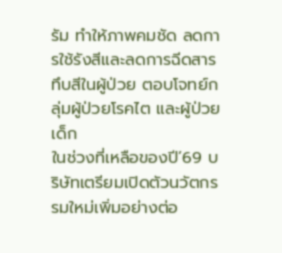รัม ทำให้ภาพคมชัด ลดการใช้รังสีและลดการฉีดสารทึบสีในผู้ป่วย ตอบโจทย์กลุ่มผู้ป่วยโรคไต และผู้ป่วยเด็ก
ในช่วงที่เหลือของปี’69 บริษัทเตรียมเปิดตัวนวัตกรรมใหม่เพิ่มอย่างต่อ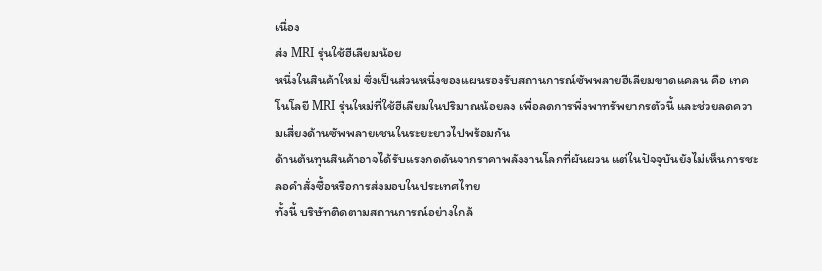เนื่อง
ส่ง MRI รุ่นใช้ฮีเลียมน้อย
หนึ่งในสินค้าใหม่ ซึ่งเป็นส่วนหนึ่งของแผนรองรับสถานการณ์ซัพพลายฮีเลียมขาดแคลน คือ เทคโนโลยี MRI รุ่นใหม่ที่ใช้ฮีเลียมในปริมาณน้อยลง เพื่อลดการพึ่งพาทรัพยากรตัวนี้ และช่วยลดความเสี่ยงด้านซัพพลายเชนในระยะยาวไปพร้อมกัน
ด้านต้นทุนสินค้าอาจได้รับแรงกดดันจากราคาพลังงานโลกที่ผันผวน แต่ในปัจจุบันยังไม่เห็นการชะลอคำสั่งซื้อหรือการส่งมอบในประเทศไทย
ทั้งนี้ บริษัทติดตามสถานการณ์อย่างใกล้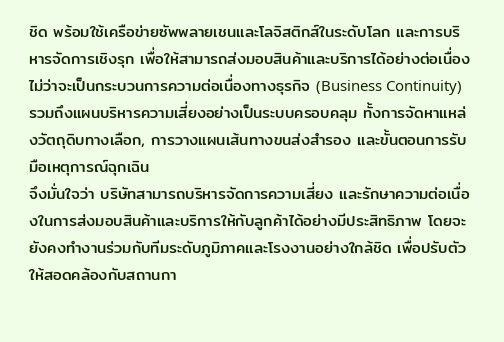ชิด พร้อมใช้เครือข่ายซัพพลายเชนและโลจิสติกส์ในระดับโลก และการบริหารจัดการเชิงรุก เพื่อให้สามารถส่งมอบสินค้าและบริการได้อย่างต่อเนื่อง ไม่ว่าจะเป็นกระบวนการความต่อเนื่องทางธุรกิจ (Business Continuity) รวมถึงแผนบริหารความเสี่ยงอย่างเป็นระบบครอบคลุม ทั้งการจัดหาแหล่งวัตถุดิบทางเลือก, การวางแผนเส้นทางขนส่งสำรอง และขั้นตอนการรับมือเหตุการณ์ฉุกเฉิน
จึงมั่นใจว่า บริษัทสามารถบริหารจัดการความเสี่ยง และรักษาความต่อเนื่องในการส่งมอบสินค้าและบริการให้กับลูกค้าได้อย่างมีประสิทธิภาพ โดยจะยังคงทำงานร่วมกับทีมระดับภูมิภาคและโรงงานอย่างใกล้ชิด เพื่อปรับตัวให้สอดคล้องกับสถานกา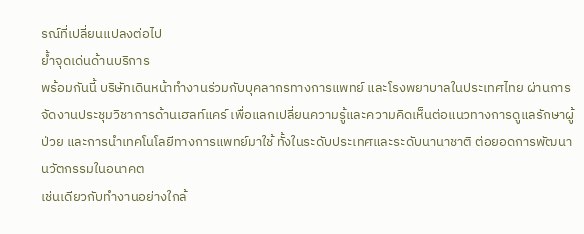รณ์ที่เปลี่ยนแปลงต่อไป
ย้ำจุดเด่นด้านบริการ
พร้อมกันนี้ บริษัทเดินหน้าทำงานร่วมกับบุคลากรทางการแพทย์ และโรงพยาบาลในประเทศไทย ผ่านการจัดงานประชุมวิชาการด้านเฮลท์แคร์ เพื่อแลกเปลี่ยนความรู้และความคิดเห็นต่อแนวทางการดูแลรักษาผู้ป่วย และการนำเทคโนโลยีทางการแพทย์มาใช้ ทั้งในระดับประเทศและระดับนานาชาติ ต่อยอดการพัฒนานวัตกรรมในอนาคต
เช่นเดียวกับทำงานอย่างใกล้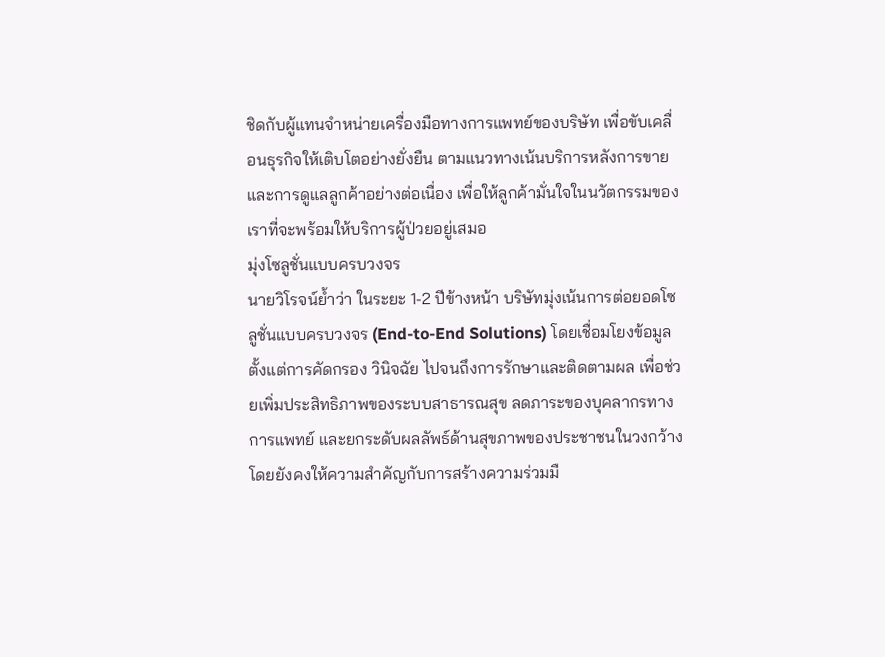ชิดกับผู้แทนจำหน่ายเครื่องมือทางการแพทย์ของบริษัท เพื่อขับเคลื่อนธุรกิจให้เติบโตอย่างยั่งยืน ตามแนวทางเน้นบริการหลังการขาย และการดูแลลูกค้าอย่างต่อเนื่อง เพื่อให้ลูกค้ามั่นใจในนวัตกรรมของเราที่จะพร้อมให้บริการผู้ป่วยอยู่เสมอ
มุ่งโซลูชั่นแบบครบวงจร
นายวิโรจน์ย้ำว่า ในระยะ 1-2 ปีข้างหน้า บริษัทมุ่งเน้นการต่อยอดโซลูชั่นแบบครบวงจร (End-to-End Solutions) โดยเชื่อมโยงข้อมูลตั้งแต่การคัดกรอง วินิจฉัย ไปจนถึงการรักษาและติดตามผล เพื่อช่วยเพิ่มประสิทธิภาพของระบบสาธารณสุข ลดภาระของบุคลากรทางการแพทย์ และยกระดับผลลัพธ์ด้านสุขภาพของประชาชนในวงกว้าง
โดยยังคงให้ความสำคัญกับการสร้างความร่วมมื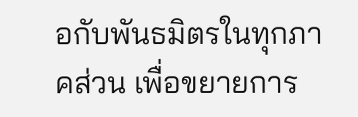อกับพันธมิตรในทุกภาคส่วน เพื่อขยายการ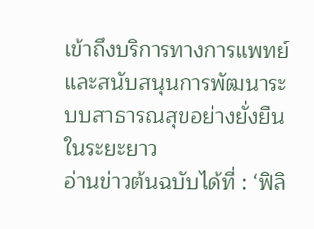เข้าถึงบริการทางการแพทย์ และสนับสนุนการพัฒนาระบบสาธารณสุขอย่างยั่งยืนในระยะยาว
อ่านข่าวต้นฉบับได้ที่ : ‘ฟิลิ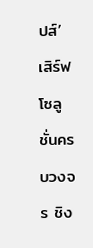ปส์’ เสิร์ฟโซลูชั่นครบวงจร ชิง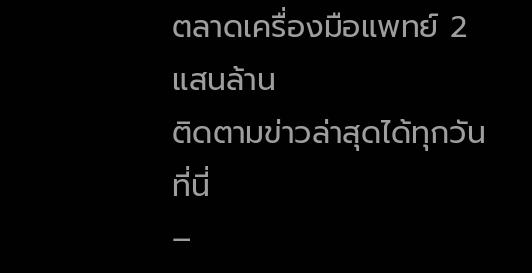ตลาดเครื่องมือแพทย์ 2 แสนล้าน
ติดตามข่าวล่าสุดได้ทุกวัน ที่นี่
–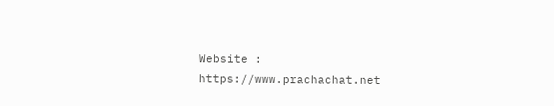Website : https://www.prachachat.net